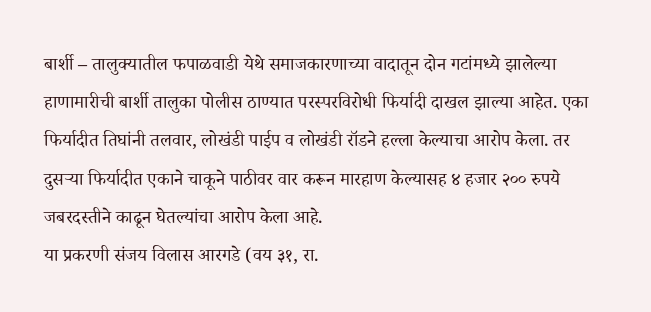बार्शी – तालुक्यातील फपाळवाडी येथे समाजकारणाच्या वादातून दोन गटांमध्ये झालेल्या हाणामारीची बार्शी तालुका पोलीस ठाण्यात परस्परविरोधी फिर्यादी दाखल झाल्या आहेत. एका फिर्यादीत तिघांनी तलवार, लोखंडी पाईप व लोखंडी रॉडने हल्ला केल्याचा आरोप केला. तर दुसऱ्या फिर्यादीत एकाने चाकूने पाठीवर वार करून मारहाण केल्यासह ४ हजार २०० रुपये जबरदस्तीने काढून घेतल्यांचा आरोप केला आहे.
या प्रकरणी संजय विलास आरगडे (वय ३१, रा.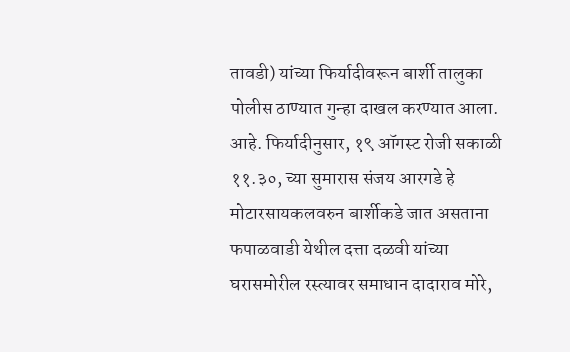तावडी) यांच्या फिर्यादीवरून बार्शी तालुका पोलीस ठाण्यात गुन्हा दाखल करण्यात आला. आहे. फिर्यादीनुसार, १९ ऑगस्ट रोजी सकाळी ११.३०, च्या सुमारास संजय आरगडे हे मोटारसायकलवरुन बार्शीकडे जात असताना फपाळवाडी येथील दत्ता दळवी यांच्या घरासमोरील रस्त्यावर समाधान दादाराव मोरे,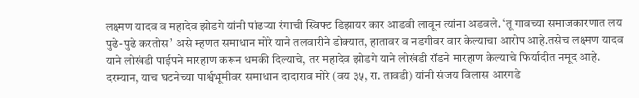लक्ष्मण यादव व महादेव झोडगे यांनी पांढऱ्या रंगाची स्विफ्ट डिझायर कार आडवी लावून त्यांना अडवले. ‘तू गावच्या समाजकारणात लय पुढे-पुढे करतोस’ असे म्हणत समाधान मोरे याने तलवारीने डोक्यात, हातावर व नडगीवर वार केल्याचा आरोप आहे.तसेच लक्ष्मण यादव याने लोखंडी पाईपने मारहाण करून धमकी दिल्याचे, तर महादेव झोडगे याने लोखंडी रॉडने मारहाण केल्याचे फिर्यादीत नमूद आहे.
दरम्यान, याच घटनेच्या पार्श्वभूमीवर समाधान दादाराव मोरे (वय ३५, रा. तावडी) यांनी संजय विलास आरगडे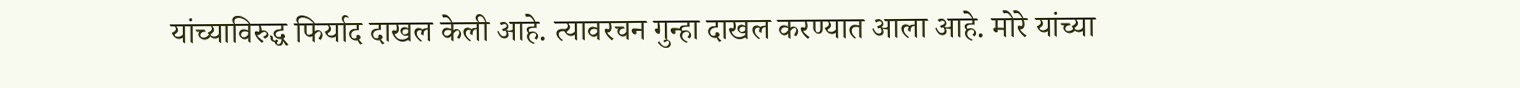यांच्याविरुद्ध फिर्याद दाखल केली आहे. त्यावरचन गुन्हा दाखल करण्यात आला आहे. मोरे यांच्या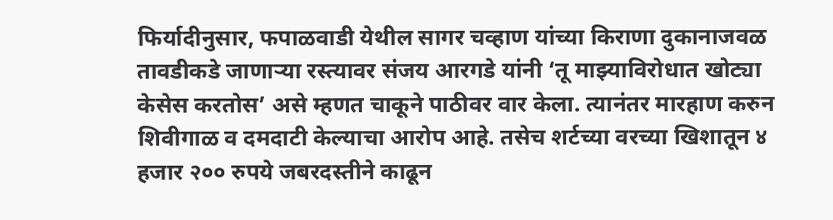फिर्यादीनुसार, फपाळवाडी येथील सागर चव्हाण यांच्या किराणा दुकानाजवळ तावडीकडे जाणाऱ्या रस्त्यावर संजय आरगडे यांनी ‘तू माझ्याविरोधात खोट्या केसेस करतोस’ असे म्हणत चाकूने पाठीवर वार केला. त्यानंतर मारहाण करुन शिवीगाळ व दमदाटी केल्याचा आरोप आहे. तसेच शर्टच्या वरच्या खिशातून ४ हजार २०० रुपये जबरदस्तीने काढून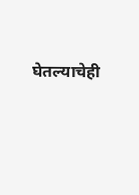घेतल्याचेही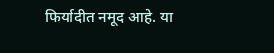फिर्यादीत नमूद आहे. या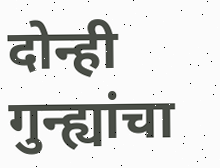दोन्ही गुन्ह्यांचा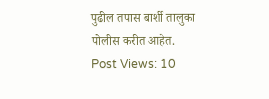पुढील तपास बार्शी तालुका पोलीस करीत आहेत.
Post Views: 10